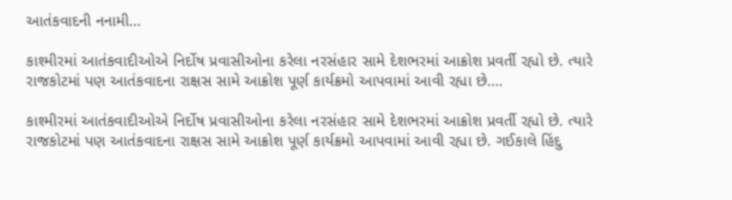આતંકવાદની નનામી…

કાશ્મીરમાં આતંકવાદીઓએ નિર્દોષ પ્રવાસીઓના કરેલા નરસંહાર સામે દેશભરમાં આક્રોશ પ્રવર્તી રહ્યો છે. ત્યારે રાજકોટમાં પણ આતંકવાદના રાક્ષસ સામે આક્રોશ પૂર્ણ કાર્યક્રમો આપવામાં આવી રહ્યા છે.…

કાશ્મીરમાં આતંકવાદીઓએ નિર્દોષ પ્રવાસીઓના કરેલા નરસંહાર સામે દેશભરમાં આક્રોશ પ્રવર્તી રહ્યો છે. ત્યારે રાજકોટમાં પણ આતંકવાદના રાક્ષસ સામે આક્રોશ પૂર્ણ કાર્યક્રમો આપવામાં આવી રહ્યા છે. ગઈકાલે હિંદુ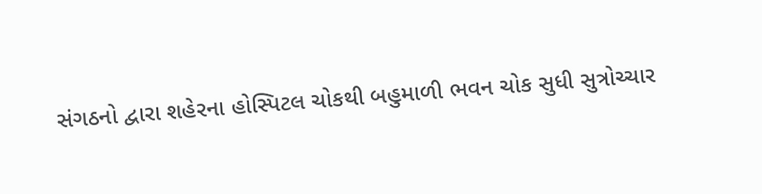સંગઠનો દ્વારા શહેરના હોસ્પિટલ ચોકથી બહુમાળી ભવન ચોક સુધી સુત્રોચ્ચાર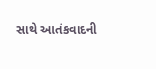સાથે આતંકવાદની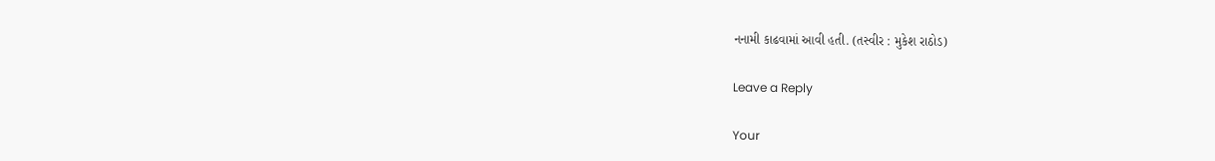નનામી કાઢવામાં આવી હતી. (તસ્વીર : મુકેશ રાઠોડ)

Leave a Reply

Your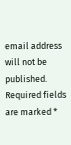email address will not be published. Required fields are marked *